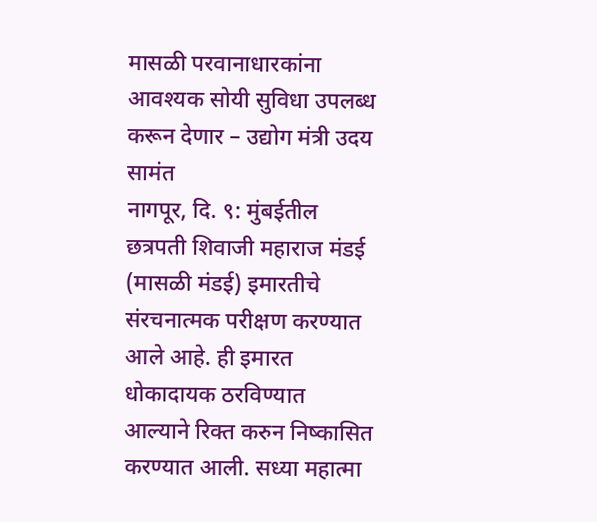मासळी परवानाधारकांना आवश्यक सोयी सुविधा उपलब्ध करून देणार – उद्योग मंत्री उदय सामंत
नागपूर, दि. ९: मुंबईतील छत्रपती शिवाजी महाराज मंडई (मासळी मंडई) इमारतीचे संरचनात्मक परीक्षण करण्यात आले आहे. ही इमारत धोकादायक ठरविण्यात आल्याने रिक्त करुन निष्कासित करण्यात आली. सध्या महात्मा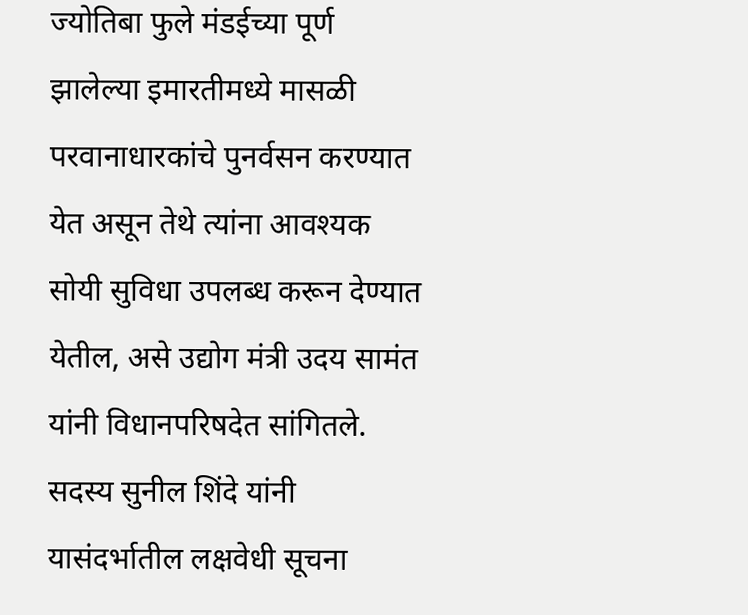ज्योतिबा फुले मंडईच्या पूर्ण झालेल्या इमारतीमध्ये मासळी परवानाधारकांचे पुनर्वसन करण्यात येत असून तेथे त्यांना आवश्यक सोयी सुविधा उपलब्ध करून देण्यात येतील, असे उद्योग मंत्री उदय सामंत यांनी विधानपरिषदेत सांगितले.
सदस्य सुनील शिंदे यांनी यासंदर्भातील लक्षवेधी सूचना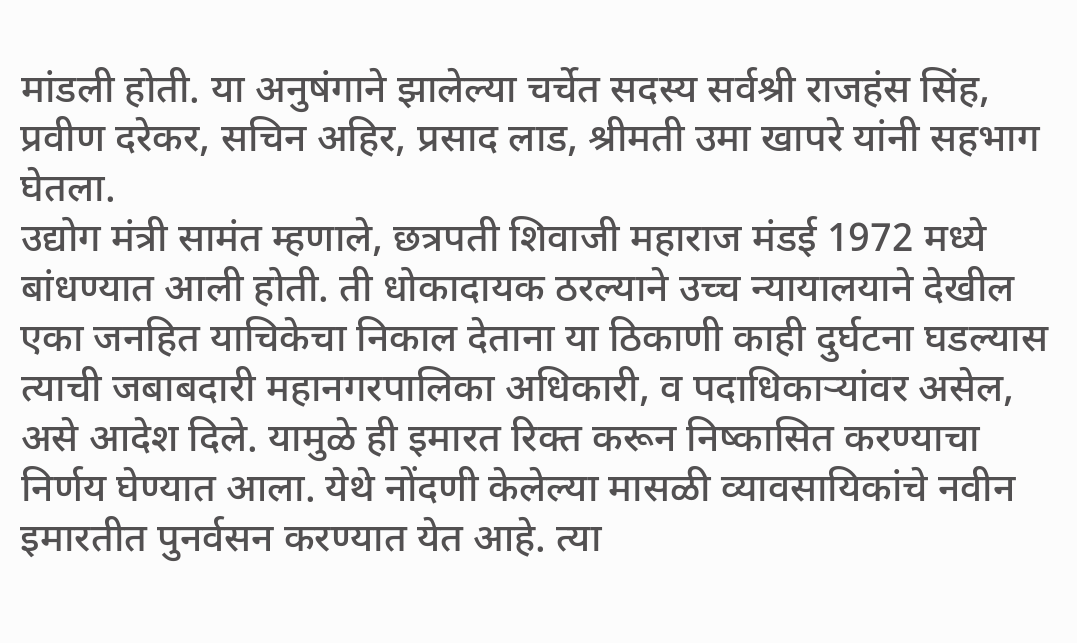मांडली होती. या अनुषंगाने झालेल्या चर्चेत सदस्य सर्वश्री राजहंस सिंह, प्रवीण दरेकर, सचिन अहिर, प्रसाद लाड, श्रीमती उमा खापरे यांनी सहभाग घेतला.
उद्योग मंत्री सामंत म्हणाले, छत्रपती शिवाजी महाराज मंडई 1972 मध्ये बांधण्यात आली होती. ती धोकादायक ठरल्याने उच्च न्यायालयाने देखील एका जनहित याचिकेचा निकाल देताना या ठिकाणी काही दुर्घटना घडल्यास त्याची जबाबदारी महानगरपालिका अधिकारी, व पदाधिकाऱ्यांवर असेल, असे आदेश दिले. यामुळे ही इमारत रिक्त करून निष्कासित करण्याचा निर्णय घेण्यात आला. येथे नोंदणी केलेल्या मासळी व्यावसायिकांचे नवीन इमारतीत पुनर्वसन करण्यात येत आहे. त्या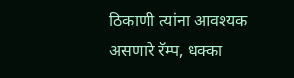ठिकाणी त्यांना आवश्यक असणारे रॅम्प, धक्का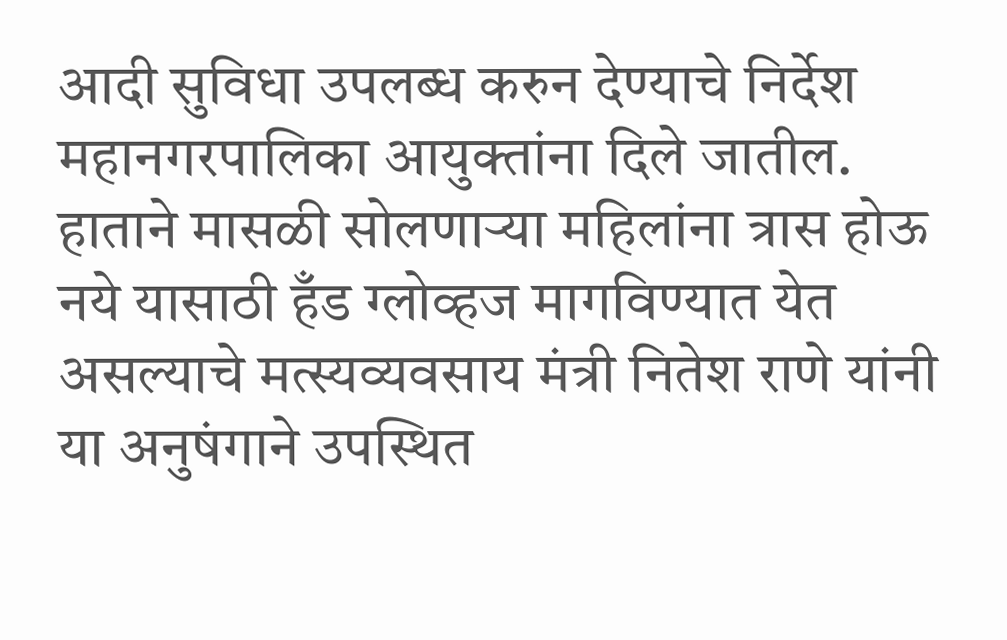आदी सुविधा उपलब्ध करुन देण्याचे निर्देश महानगरपालिका आयुक्तांना दिले जातील.
हाताने मासळी सोलणाऱ्या महिलांना त्रास होऊ नये यासाठी हँड ग्लोव्हज मागविण्यात येत असल्याचे मत्स्यव्यवसाय मंत्री नितेश राणे यांनी या अनुषंगाने उपस्थित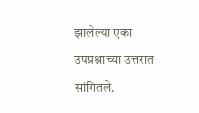झालेल्या एका उपप्रश्नाच्या उत्तरात सांगितले.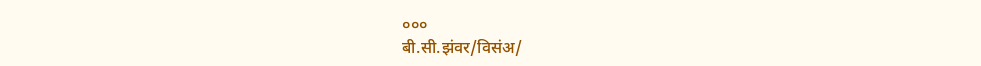०००
बी.सी.झंवर/विसंअ/